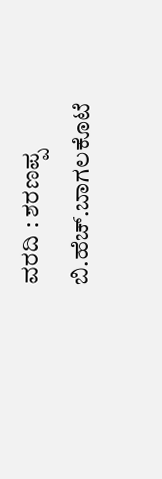ವರದಿ : ಶರಣಪ್ಪ ಬಿ.ಹೆಚ್.ಬಾಗಲಕೊಟೆ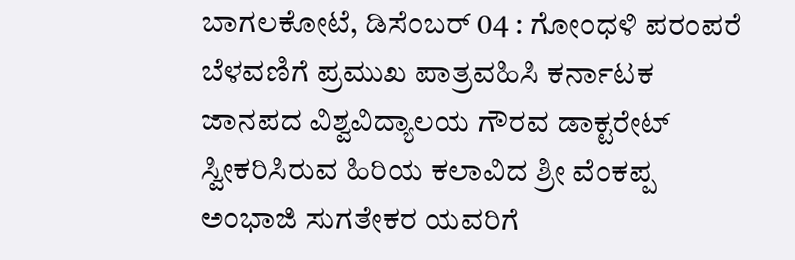ಬಾಗಲಕೋಟೆ, ಡಿಸೆಂಬರ್ 04 : ಗೋಂಧಳಿ ಪರಂಪರೆ ಬೆಳವಣಿಗೆ ಪ್ರಮುಖ ಪಾತ್ರವಹಿಸಿ ಕರ್ನಾಟಕ ಜಾನಪದ ವಿಶ್ವವಿದ್ಯಾಲಯ ಗೌರವ ಡಾಕ್ಟರೇಟ್ ಸ್ವೀಕರಿಸಿರುವ ಹಿರಿಯ ಕಲಾವಿದ ಶ್ರೀ ವೆಂಕಪ್ಪ ಅಂಭಾಜಿ ಸುಗತೇಕರ ಯವರಿಗೆ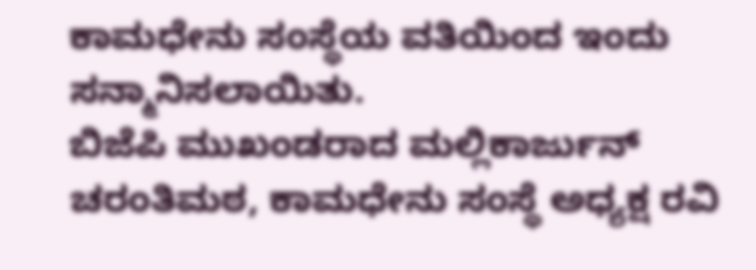ಕಾಮಧೇನು ಸಂಸ್ಥೆಯ ವತಿಯಿಂದ ಇಂದು ಸನ್ಮಾನಿಸಲಾಯಿತು.
ಬಿಜೆಪಿ ಮುಖಂಡರಾದ ಮಲ್ಲಿಕಾರ್ಜುನ್ ಚರಂತಿಮಠ, ಕಾಮಧೇನು ಸಂಸ್ಥೆ ಅಧ್ಯಕ್ಷ ರವಿ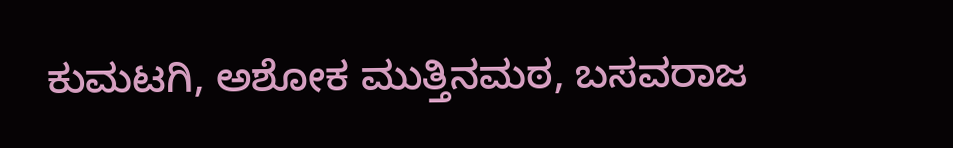ಕುಮಟಗಿ, ಅಶೋಕ ಮುತ್ತಿನಮಠ, ಬಸವರಾಜ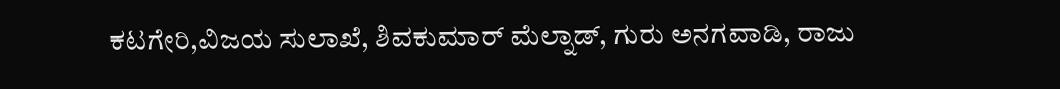ಕಟಗೇರಿ,ವಿಜಯ ಸುಲಾಖೆ, ಶಿವಕುಮಾರ್ ಮೆಲ್ನಾಡ್, ಗುರು ಅನಗವಾಡಿ, ರಾಜು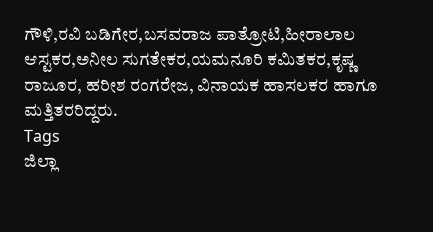ಗೌಳಿ,ರವಿ ಬಡಿಗೇರ,ಬಸವರಾಜ ಪಾತ್ರೋಟಿ,ಹೀರಾಲಾಲ ಆಸ್ಟಕರ,ಅನೀಲ ಸುಗತೇಕರ,ಯಮನೂರಿ ಕಮಿತಕರ,ಕೃಷ್ಣ ರಾಜೂರ, ಹರೀಶ ರಂಗರೇಜ, ವಿನಾಯಕ ಹಾಸಲಕರ ಹಾಗೂ ಮತ್ತಿತರರಿದ್ದರು.
Tags
ಜಿಲ್ಲಾ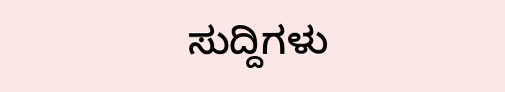ಸುದ್ದಿಗಳು